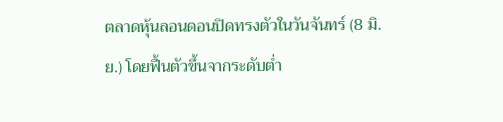ตลาดหุ้นลอนดอนปิดทรงตัวในวันจันทร์ (8 มิ.ย.) โดยฟื้นตัวขึ้นจากระดับต่ำ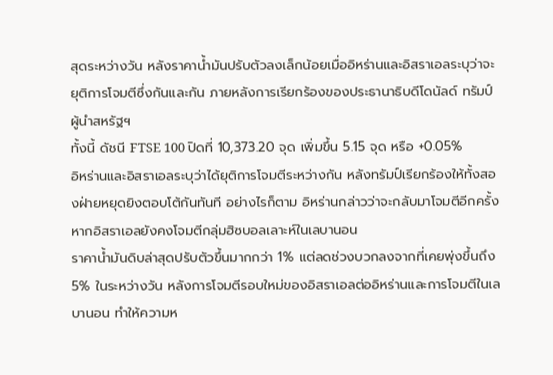สุดระหว่างวัน หลังราคาน้ำมันปรับตัวลงเล็กน้อยเมื่ออิหร่านและอิสราเอลระบุว่าจะยุติการโจมตีซึ่งกันและกัน ภายหลังการเรียกร้องของประธานาธิบดีโดนัลด์ ทรัมป์ ผู้นำสหรัฐฯ
ทั้งนี้ ดัชนี FTSE 100 ปิดที่ 10,373.20 จุด เพิ่มขึ้น 5.15 จุด หรือ +0.05%
อิหร่านและอิสราเอลระบุว่าได้ยุติการโจมตีระหว่างกัน หลังทรัมป์เรียกร้องให้ทั้งสองฝ่ายหยุดยิงตอบโต้กันทันที อย่างไรก็ตาม อิหร่านกล่าวว่าจะกลับมาโจมตีอีกครั้ง หากอิสราเอลยังคงโจมตีกลุ่มฮิซบอลเลาะห์ในเลบานอน
ราคาน้ำมันดิบล่าสุดปรับตัวขึ้นมากกว่า 1% แต่ลดช่วงบวกลงจากที่เคยพุ่งขึ้นถึง 5% ในระหว่างวัน หลังการโจมตีรอบใหม่ของอิสราเอลต่ออิหร่านและการโจมตีในเลบานอน ทำให้ความห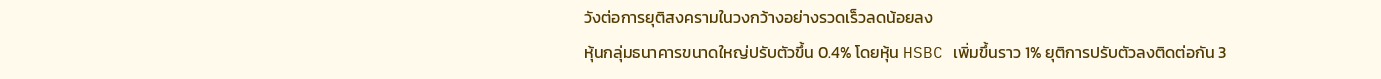วังต่อการยุติสงครามในวงกว้างอย่างรวดเร็วลดน้อยลง
หุ้นกลุ่มธนาคารขนาดใหญ่ปรับตัวขึ้น 0.4% โดยหุ้น HSBC เพิ่มขึ้นราว 1% ยุติการปรับตัวลงติดต่อกัน 3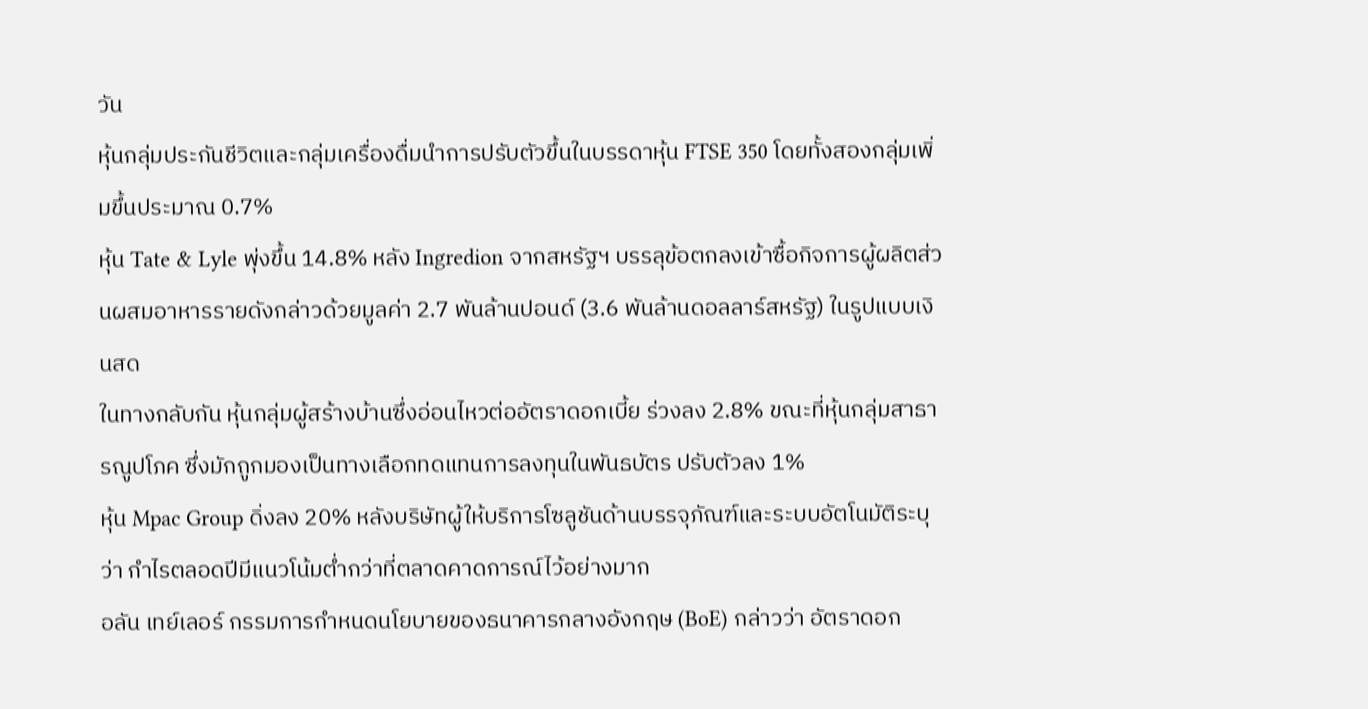วัน
หุ้นกลุ่มประกันชีวิตและกลุ่มเครื่องดื่มนำการปรับตัวขึ้นในบรรดาหุ้น FTSE 350 โดยทั้งสองกลุ่มเพิ่มขึ้นประมาณ 0.7%
หุ้น Tate & Lyle พุ่งขึ้น 14.8% หลัง Ingredion จากสหรัฐฯ บรรลุข้อตกลงเข้าซื้อกิจการผู้ผลิตส่วนผสมอาหารรายดังกล่าวด้วยมูลค่า 2.7 พันล้านปอนด์ (3.6 พันล้านดอลลาร์สหรัฐ) ในรูปแบบเงินสด
ในทางกลับกัน หุ้นกลุ่มผู้สร้างบ้านซึ่งอ่อนไหวต่ออัตราดอกเบี้ย ร่วงลง 2.8% ขณะที่หุ้นกลุ่มสาธารณูปโภค ซึ่งมักถูกมองเป็นทางเลือกทดแทนการลงทุนในพันธบัตร ปรับตัวลง 1%
หุ้น Mpac Group ดิ่งลง 20% หลังบริษัทผู้ให้บริการโซลูชันด้านบรรจุภัณฑ์และระบบอัตโนมัติระบุว่า กำไรตลอดปีมีแนวโน้มต่ำกว่าที่ตลาดคาดการณ์ไว้อย่างมาก
อลัน เทย์เลอร์ กรรมการกำหนดนโยบายของธนาคารกลางอังกฤษ (BoE) กล่าวว่า อัตราดอก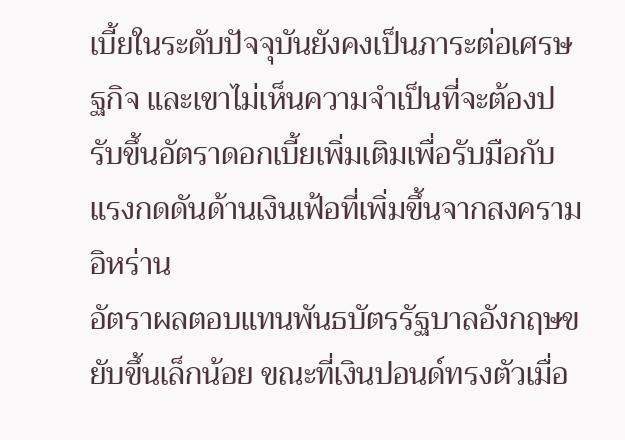เบี้ยในระดับปัจจุบันยังคงเป็นภาระต่อเศรษฐกิจ และเขาไม่เห็นความจำเป็นที่จะต้องปรับขึ้นอัตราดอกเบี้ยเพิ่มเติมเพื่อรับมือกับแรงกดดันด้านเงินเฟ้อที่เพิ่มขึ้นจากสงครามอิหร่าน
อัตราผลตอบแทนพันธบัตรรัฐบาลอังกฤษขยับขึ้นเล็กน้อย ขณะที่เงินปอนด์ทรงตัวเมื่อ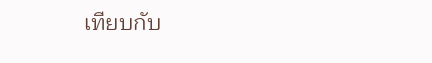เทียบกับ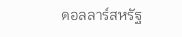ดอลลาร์สหรัฐ